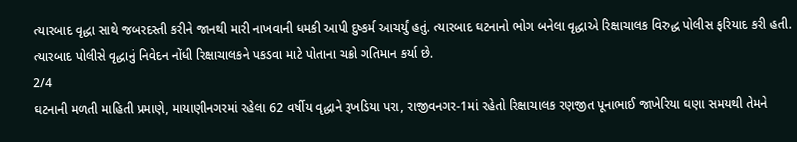ત્યારબાદ વૃદ્ધા સાથે જબરદસ્તી કરીને જાનથી મારી નાખવાની ધમકી આપી દુષ્કર્મ આચર્યું હતું. ત્યારબાદ ઘટનાનો ભોગ બનેલા વૃદ્ધાએ રિક્ષાચાલક વિરુદ્ધ પોલીસ ફરિયાદ કરી હતી. ત્યારબાદ પોલીસે વૃદ્ધાનું નિવેદન નોંધી રિક્ષાચાલકને પકડવા માટે પોતાના ચક્રો ગતિમાન કર્યા છે.
2/4
ઘટનાની મળતી માહિતી પ્રમાણે, માયાણીનગરમાં રહેલા 62 વર્ષીય વૃદ્ધાને રૂખડિયા પરા, રાજીવનગર-1માં રહેતો રિક્ષાચાલક રણજીત પૂનાભાઈ જાખેરિયા ઘણા સમયથી તેમને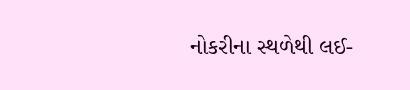નોકરીના સ્થળેથી લઈ-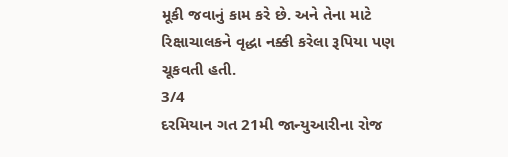મૂકી જવાનું કામ કરે છે. અને તેના માટે રિક્ષાચાલકને વૃદ્ધા નક્કી કરેલા રૂપિયા પણ ચૂકવતી હતી.
3/4
દરમિયાન ગત 21મી જાન્યુઆરીના રોજ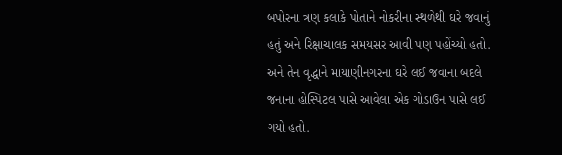બપોરના ત્રણ કલાકે પોતાને નોકરીના સ્થળેથી ઘરે જવાનું હતું અને રિક્ષાચાલક સમયસર આવી પણ પહોંચ્યો હતો. અને તેન વૃદ્ધાને માયાણીનગરના ઘરે લઈ જવાના બદલે જનાના હોસ્પિટલ પાસે આવેલા એક ગોડાઉન પાસે લઈ ગયો હતો.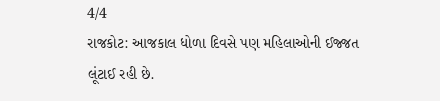4/4
રાજકોટ: આજકાલ ધોળા દિવસે પણ મહિલાઓની ઈજ્જત લૂંટાઈ રહી છે.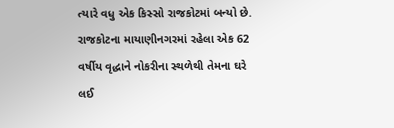ત્યારે વધુ એક કિસ્સો રાજકોટમાં બન્યો છે. રાજકોટના માયાણીનગરમાં રહેલા એક 62 વર્ષીય વૃદ્ધાને નોકરીના સ્થળેથી તેમના ઘરે લઈ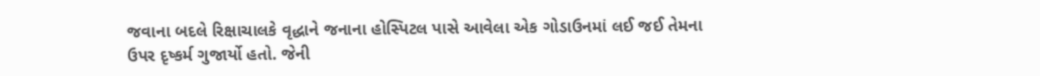જવાના બદલે રિક્ષાચાલકે વૃદ્ધાને જનાના હોસ્પિટલ પાસે આવેલા એક ગોડાઉનમાં લઈ જઈ તેમના ઉપર દૃષ્કર્મ ગુજાર્યો હતો. જેની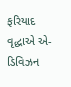ફરિયાદ વૃદ્ધાએ એ-ડિવિઝન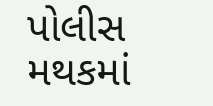પોલીસ મથકમાં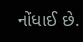નોંધાઈ છે.